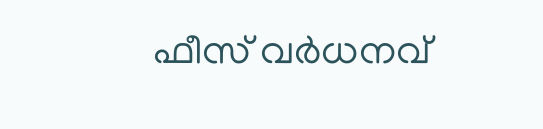ഫീസ് വർധനവ്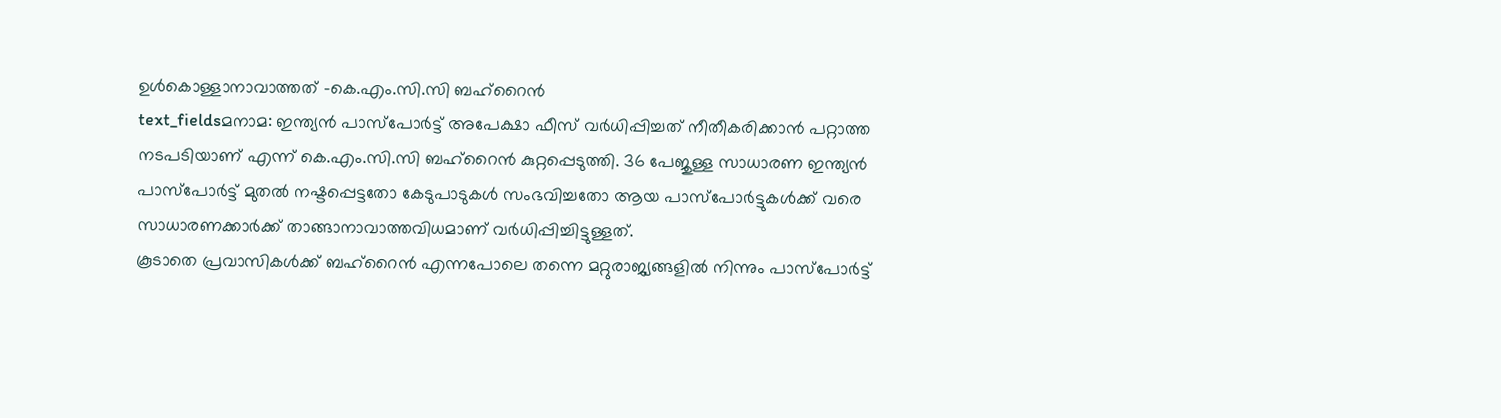ഉൾകൊള്ളാനാവാത്തത് -കെ.എം.സി.സി ബഹ്റൈൻ
text_fieldsമനാമ: ഇന്ത്യൻ പാസ്പോർട്ട് അപേക്ഷാ ഫീസ് വർധിപ്പിച്ചത് നീതീകരിക്കാൻ പറ്റാത്ത നടപടിയാണ് എന്ന് കെ.എം.സി.സി ബഹ്റൈൻ കുറ്റപ്പെടുത്തി. 36 പേജുള്ള സാധാരണ ഇന്ത്യൻ പാസ്പോർട്ട് മുതൽ നഷ്ടപ്പെട്ടതോ കേടുപാടുകൾ സംഭവിച്ചതോ ആയ പാസ്പോർട്ടുകൾക്ക് വരെ സാധാരണക്കാർക്ക് താങ്ങാനാവാത്തവിധമാണ് വർധിപ്പിച്ചിട്ടുള്ളത്.
കൂടാതെ പ്രവാസികൾക്ക് ബഹ്റൈൻ എന്നപോലെ തന്നെ മറ്റുരാജ്യങ്ങളിൽ നിന്നും പാസ്പോർട്ട്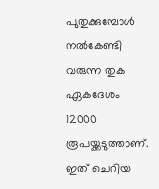പുതുക്കുമ്പോൾ നൽകേണ്ടി വരുന്ന തുക ഏകദേശം 12000 രൂപയ്ക്കടുത്താണ്. ഇത് ചെറിയ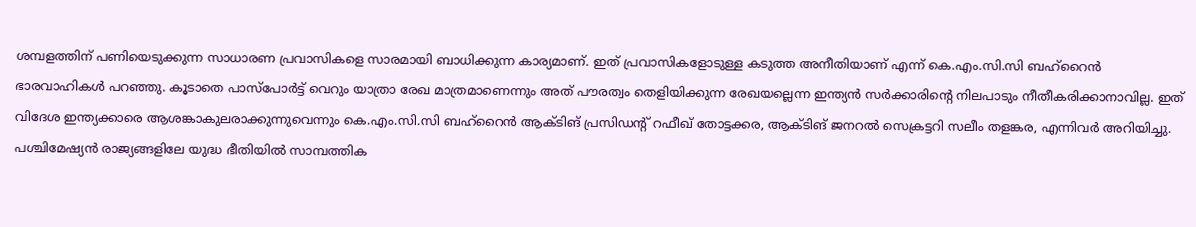ശമ്പളത്തിന് പണിയെടുക്കുന്ന സാധാരണ പ്രവാസികളെ സാരമായി ബാധിക്കുന്ന കാര്യമാണ്. ഇത് പ്രവാസികളോടുള്ള കടുത്ത അനീതിയാണ് എന്ന് കെ.എം.സി.സി ബഹ്റൈൻ ഭാരവാഹികൾ പറഞ്ഞു. കൂടാതെ പാസ്പോർട്ട് വെറും യാത്രാ രേഖ മാത്രമാണെന്നും അത് പൗരത്വം തെളിയിക്കുന്ന രേഖയല്ലെന്ന ഇന്ത്യൻ സർക്കാരിന്റെ നിലപാടും നീതീകരിക്കാനാവില്ല. ഇത് വിദേശ ഇന്ത്യക്കാരെ ആശങ്കാകുലരാക്കുന്നുവെന്നും കെ.എം.സി.സി ബഹ്റൈൻ ആക്ടിങ് പ്രസിഡന്റ് റഫീഖ് തോട്ടക്കര, ആക്ടിങ് ജനറൽ സെക്രട്ടറി സലീം തളങ്കര, എന്നിവർ അറിയിച്ചു. പശ്ചിമേഷ്യൻ രാജ്യങ്ങളിലേ യുദ്ധ ഭീതിയിൽ സാമ്പത്തിക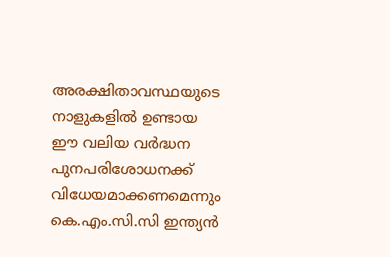അരക്ഷിതാവസ്ഥയുടെ നാളുകളിൽ ഉണ്ടായ ഈ വലിയ വർദ്ധന പുനപരിശോധനക്ക് വിധേയമാക്കണമെന്നും കെ.എം.സി.സി ഇന്ത്യൻ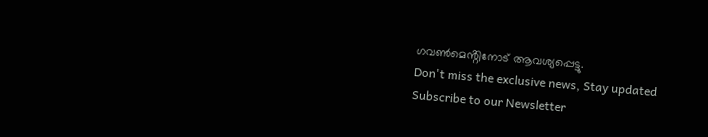ഗവൺമെൻ്റിനോട് ആവശ്യപ്പെട്ടു.
Don't miss the exclusive news, Stay updated
Subscribe to our Newsletter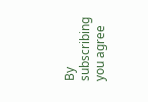By subscribing you agree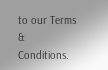to our Terms & Conditions.